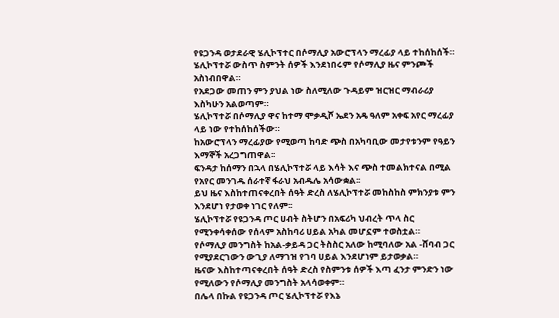የዩጋንዳ ወታደራዊ ሄሊኮፕተር በሶማሊያ አውሮፕላን ማረፊያ ላይ ተከሰከሰች።
ሄሊኮፕተሯ ውስጥ ስምንት ሰዎች እንደነበሩም የሶማሊያ ዜና ምንጮች አስነብበዋል።
የአደጋው መጠን ምን ያህል ነው ስለሚለው ጉዳይም ዝርዝር ማብራሪያ እስካሁን አልወጣም።
ሄሊኮፕተሯ በሶማሊያ ዋና ከተማ ሞቃዲሾ ኤደን አዴ ዓለም አቀፍ አየር ማረፊያ ላይ ነው የተከሰከሰችው።
ከአውሮፕላን ማረፊያው የሚወጣ ከባድ ጭስ በአካባቢው መታየቱንም የዓይን እማኞች አረጋግጠዋል፡፡
ፍንዳታ ከሰማን በኋላ በሄሊኮፕተሯ ላይ እሳት እና ጭስ ተመልክተናል በሚል የአየር መንገዱ ሰራተኛ ፋራህ አብዱሌ አሳውቋል፡፡
ይህ ዜና እስከተጠናቀረበት ሰዓት ድረስ ለሄሊኮፕተሯ መከስከስ ምክንያቱ ምን እንደሆነ የታወቀ ነገር የለም፡፡
ሄሊኮፕተሯ የዩጋንዳ ጦር ሀብት ስትሆን በአፍሪካ ህብረት ጥላ ስር የሚንቀሳቀሰው የሰላም አስከባሪ ሀይል አካል መሆኗም ተወስቷል።
የሶማሊያ መንግስት ከአል-ቃይዳ ጋር ትስስር አለው ከሚባለው አል -ሸባብ ጋር የሚያደርገውን ውጊያ ለማገዝ የገባ ሀይል እንደሆነም ይታወቃል።
ዜናው እስከተጣናቀረበት ሰዓት ድረስ የስምንቱ ሰዎች እጣ ፈንታ ምንድን ነው የሚለውን የሶማሊያ መንግስት አላሳወቀም።
በሌላ በኩል የዩጋንዳ ጦር ሄሊኮፕተሯ የእኔ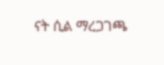ናት ሲል ማረጋገጫ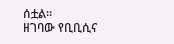ሰቷል።
ዘገባው የቢቢሲና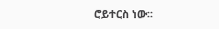ሮይተርስ ነው፡፡